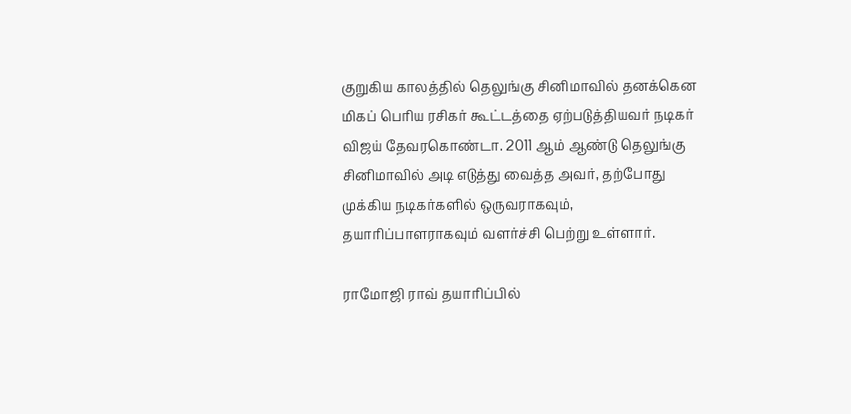குறுகிய காலத்தில் தெலுங்கு சினிமாவில் தனக்கென மிகப் பெரிய ரசிகர் கூட்டத்தை ஏற்படுத்தியவர் நடிகர் விஜய் தேவரகொண்டா. 2011 ஆம் ஆண்டு தெலுங்கு சினிமாவில் அடி எடுத்து வைத்த அவர், தற்போது முக்கிய நடிகர்களில் ஒருவராகவும், தயாரிப்பாளராகவும் வளர்ச்சி பெற்று உள்ளார்.

ராமோஜி ராவ் தயாரிப்பில்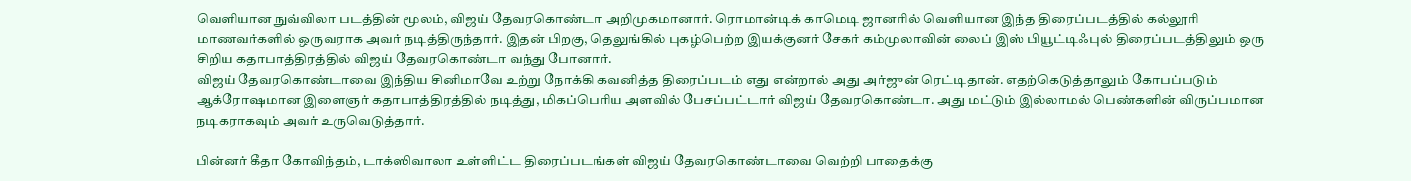வெளியான நுவ்விலா படத்தின் மூலம், விஜய் தேவரகொண்டா அறிமுகமானார். ரொமான்டிக் காமெடி ஜானரில் வெளியான இந்த திரைப்படத்தில் கல்லூரி மாணவர்களில் ஒருவராக அவர் நடித்திருந்தார். இதன் பிறகு, தெலுங்கில் புகழ்பெற்ற இயக்குனர் சேகர் கம்முலாவின் லைப் இஸ் பியூட்டிஃபுல் திரைப்படத்திலும் ஒரு சிறிய கதாபாத்திரத்தில் விஜய் தேவரகொண்டா வந்து போனார்.
விஜய் தேவரகொண்டாவை இந்திய சினிமாவே உற்று நோக்கி கவனித்த திரைப்படம் எது என்றால் அது அர்ஜுன் ரெட்டிதான். எதற்கெடுத்தாலும் கோபப்படும் ஆக்ரோஷமான இளைஞர் கதாபாத்திரத்தில் நடித்து, மிகப்பெரிய அளவில் பேசப்பட்டார் விஜய் தேவரகொண்டா. அது மட்டும் இல்லாமல் பெண்களின் விருப்பமான நடிகராகவும் அவர் உருவெடுத்தார்.

பின்னர் கீதா கோவிந்தம், டாக்ஸிவாலா உள்ளிட்ட திரைப்படங்கள் விஜய் தேவரகொண்டாவை வெற்றி பாதைக்கு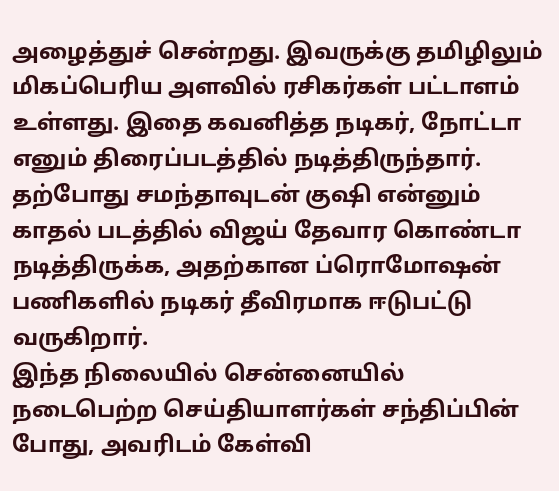அழைத்துச் சென்றது. இவருக்கு தமிழிலும் மிகப்பெரிய அளவில் ரசிகர்கள் பட்டாளம் உள்ளது. இதை கவனித்த நடிகர், நோட்டா எனும் திரைப்படத்தில் நடித்திருந்தார். தற்போது சமந்தாவுடன் குஷி என்னும் காதல் படத்தில் விஜய் தேவார கொண்டா நடித்திருக்க, அதற்கான ப்ரொமோஷன் பணிகளில் நடிகர் தீவிரமாக ஈடுபட்டு வருகிறார்.
இந்த நிலையில் சென்னையில் நடைபெற்ற செய்தியாளர்கள் சந்திப்பின் போது, அவரிடம் கேள்வி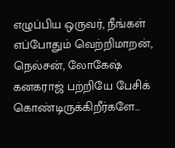எழுப்பிய ஒருவர், நீங்கள் எப்போதும் வெற்றிமாறன், நெல்சன், லோகேஷ் கனகராஜ் பற்றியே பேசிக் கொண்டிருக்கிறீர்களே…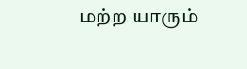மற்ற யாரும்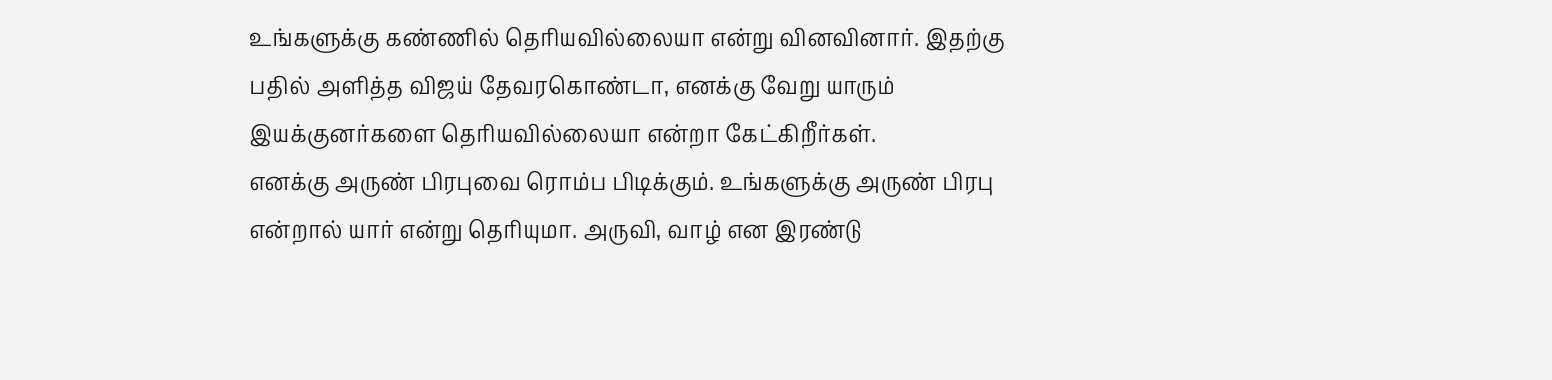உங்களுக்கு கண்ணில் தெரியவில்லையா என்று வினவினார். இதற்கு பதில் அளித்த விஜய் தேவரகொண்டா, எனக்கு வேறு யாரும் இயக்குனர்களை தெரியவில்லையா என்றா கேட்கிறீர்கள்.
எனக்கு அருண் பிரபுவை ரொம்ப பிடிக்கும். உங்களுக்கு அருண் பிரபு என்றால் யார் என்று தெரியுமா. அருவி, வாழ் என இரண்டு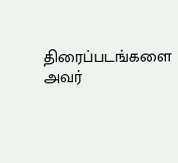திரைப்படங்களை அவர்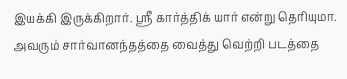இயக்கி இருக்கிறார். ஸ்ரீ கார்த்திக் யார் என்று தெரியுமா. அவரும் சார்வானந்தத்தை வைத்து வெற்றி படத்தை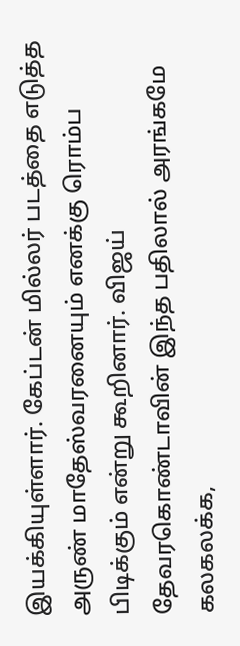இயக்கியுள்ளார். கேப்டன் மில்லர் படத்தை எடுத்த அருண் மாதேஸ்வரனையும் எனக்கு ரொம்ப பிடிக்கும் என்று கூறினார். விஜய் தேவரகொண்டாவின் இந்த பதிலால் அரங்கமே கலகலக்க,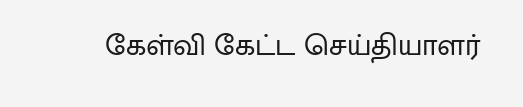கேள்வி கேட்ட செய்தியாளர்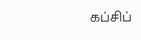கப்சிப்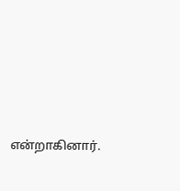என்றாகினார்.